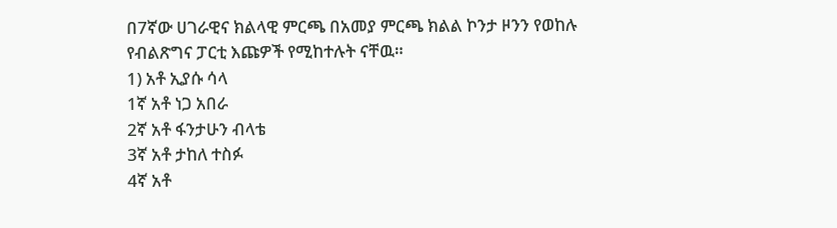በ7ኛው ሀገራዊና ክልላዊ ምርጫ በአመያ ምርጫ ክልል ኮንታ ዞንን የወከሉ የብልጽግና ፓርቲ እጩዎች የሚከተሉት ናቸዉ።
1) አቶ ኢያሱ ሳላ
1ኛ አቶ ነጋ አበራ
2ኛ አቶ ፋንታሁን ብላቴ
3ኛ አቶ ታከለ ተስፉ
4ኛ አቶ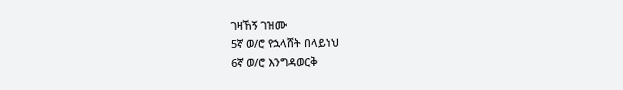ገዛኸኝ ገዝሙ
5ኛ ወ/ሮ የኋላሸት በላይነህ
6ኛ ወ/ሮ እንግዳወርቅ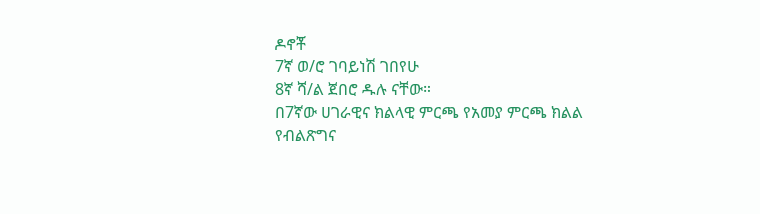ዶኖቾ
7ኛ ወ/ሮ ገባይነሽ ገበየሁ
8ኛ ሻ/ል ጀበሮ ዱሉ ናቸው።
በ7ኛው ሀገራዊና ክልላዊ ምርጫ የአመያ ምርጫ ክልል የብልጽግና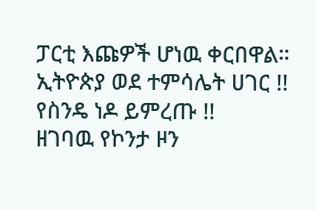ፓርቲ እጩዎች ሆነዉ ቀርበዋል።
ኢትዮጵያ ወደ ተምሳሌት ሀገር !!
የስንዴ ነዶ ይምረጡ !!
ዘገባዉ የኮንታ ዞን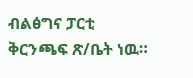ብልፅግና ፓርቲ ቅርንጫፍ ጽ/ቤት ነዉ።